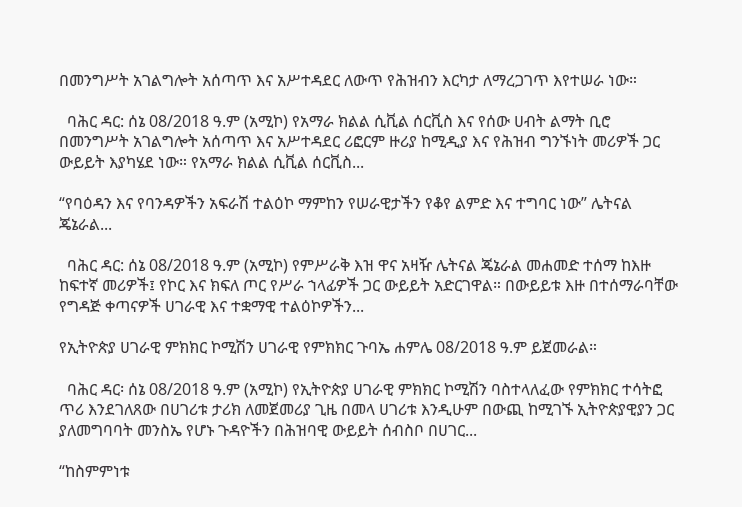በመንግሥት አገልግሎት አሰጣጥ እና አሥተዳደር ለውጥ የሕዝብን እርካታ ለማረጋገጥ እየተሠራ ነው።

  ባሕር ዳር: ሰኔ 08/2018 ዓ.ም (አሚኮ) የአማራ ክልል ሲቪል ሰርቪስ እና የሰው ሀብት ልማት ቢሮ በመንግሥት አገልግሎት አሰጣጥ እና አሥተዳደር ሪፎርም ዙሪያ ከሚዲያ እና የሕዝብ ግንኙነት መሪዎች ጋር ውይይት እያካሄደ ነው። የአማራ ክልል ሲቪል ሰርቪስ...

“የባዕዳን እና የባንዳዎችን አፍራሽ ተልዕኮ ማምከን የሠራዊታችን የቆየ ልምድ እና ተግባር ነው” ሌትናል ጄኔራል...

  ባሕር ዳር: ሰኔ 08/2018 ዓ.ም (አሚኮ) የምሥራቅ እዝ ዋና አዛዥ ሌትናል ጄኔራል መሐመድ ተሰማ ከእዙ ከፍተኛ መሪዎች፤ የኮር እና ክፍለ ጦር የሥራ ኀላፊዎች ጋር ውይይት አድርገዋል። በውይይቱ እዙ በተሰማራባቸው የግዳጅ ቀጣናዎች ሀገራዊ እና ተቋማዊ ተልዕኮዎችን...

የኢትዮጵያ ሀገራዊ ምክክር ኮሚሽን ሀገራዊ የምክክር ጉባኤ ሐምሌ 08/2018 ዓ.ም ይጀመራል።

  ባሕር ዳር፡ ሰኔ 08/2018 ዓ.ም (አሚኮ) የኢትዮጵያ ሀገራዊ ምክክር ኮሚሽን ባስተላለፈው የምክክር ተሳትፎ ጥሪ እንደገለጸው በሀገሪቱ ታሪክ ለመጀመሪያ ጊዜ በመላ ሀገሪቱ እንዲሁም በውጪ ከሚገኙ ኢትዮጵያዊያን ጋር ያለመግባባት መንስኤ የሆኑ ጉዳዮችን በሕዝባዊ ውይይት ሰብስቦ በሀገር...

“ከስምምነቱ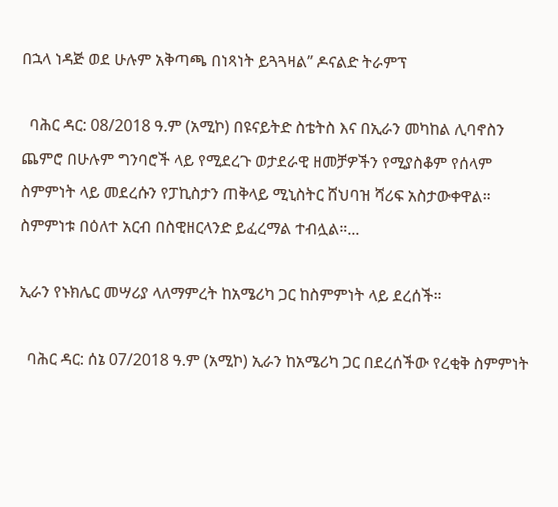በኋላ ነዳጅ ወደ ሁሉም አቅጣጫ በነጻነት ይጓጓዛል” ዶናልድ ትራምፕ

  ባሕር ዳር: 08/2018 ዓ.ም (አሚኮ) በዩናይትድ ስቴትስ እና በኢራን መካከል ሊባኖስን ጨምሮ በሁሉም ግንባሮች ላይ የሚደረጉ ወታደራዊ ዘመቻዎችን የሚያስቆም የሰላም ስምምነት ላይ መደረሱን የፓኪስታን ጠቅላይ ሚኒስትር ሸህባዝ ሻሪፍ አስታውቀዋል። ስምምነቱ በዕለተ አርብ በስዊዘርላንድ ይፈረማል ተብሏል።...

ኢራን የኑክሌር መሣሪያ ላለማምረት ከአሜሪካ ጋር ከስምምነት ላይ ደረሰች።

  ባሕር ዳር: ሰኔ 07/2018 ዓ.ም (አሚኮ) ኢራን ከአሜሪካ ጋር በደረሰችው የረቂቅ ስምምነት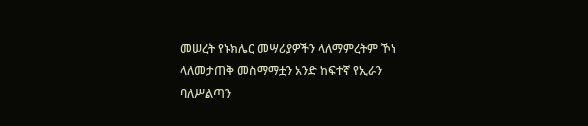መሠረት የኑክሌር መሣሪያዎችን ላለማምረትም ኾነ ላለመታጠቅ መስማማቷን አንድ ከፍተኛ የኢራን ባለሥልጣን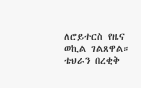ለሮይተርስ የዜና ወኪል ገልጸዋል። ቴህራን በረቂቅ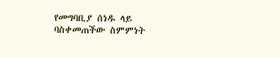የመግባቢያ ሰነዱ ላይ ባስቀመጠችው ስምምነት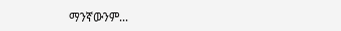ማንኛውንም...